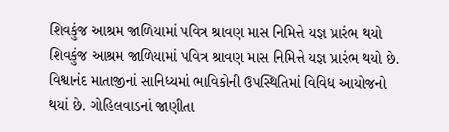શિવકુંજ આશ્રમ જાળિયામાં પવિત્ર શ્રાવણ માસ નિમિત્તે યજ્ઞ પ્રારંભ થયો
શિવકુંજ આશ્રમ જાળિયામાં પવિત્ર શ્રાવણ માસ નિમિત્તે યજ્ઞ પ્રારંભ થયો છે. વિશ્વાનંદ માતાજીનાં સાનિધ્યમાં ભાવિકોની ઉપસ્થિતિમાં વિવિધ આયોજનો થયાં છે. ગોહિલવાડનાં જાણીતા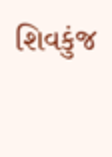શિવકુંજ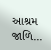આશ્રમ જાળિ...